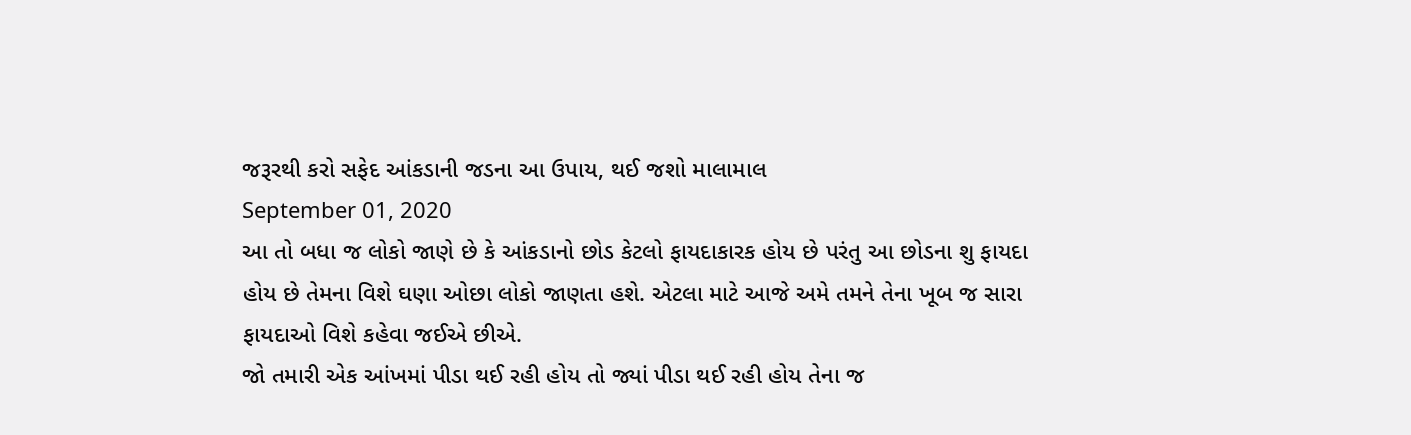જરૂરથી કરો સફેદ આંકડાની જડના આ ઉપાય, થઈ જશો માલામાલ
September 01, 2020
આ તો બધા જ લોકો જાણે છે કે આંકડાનો છોડ કેટલો ફાયદાકારક હોય છે પરંતુ આ છોડના શુ ફાયદા હોય છે તેમના વિશે ઘણા ઓછા લોકો જાણતા હશે. એટલા માટે આજે અમે તમને તેના ખૂબ જ સારા ફાયદાઓ વિશે કહેવા જઈએ છીએ.
જો તમારી એક આંખમાં પીડા થઈ રહી હોય તો જ્યાં પીડા થઈ રહી હોય તેના જ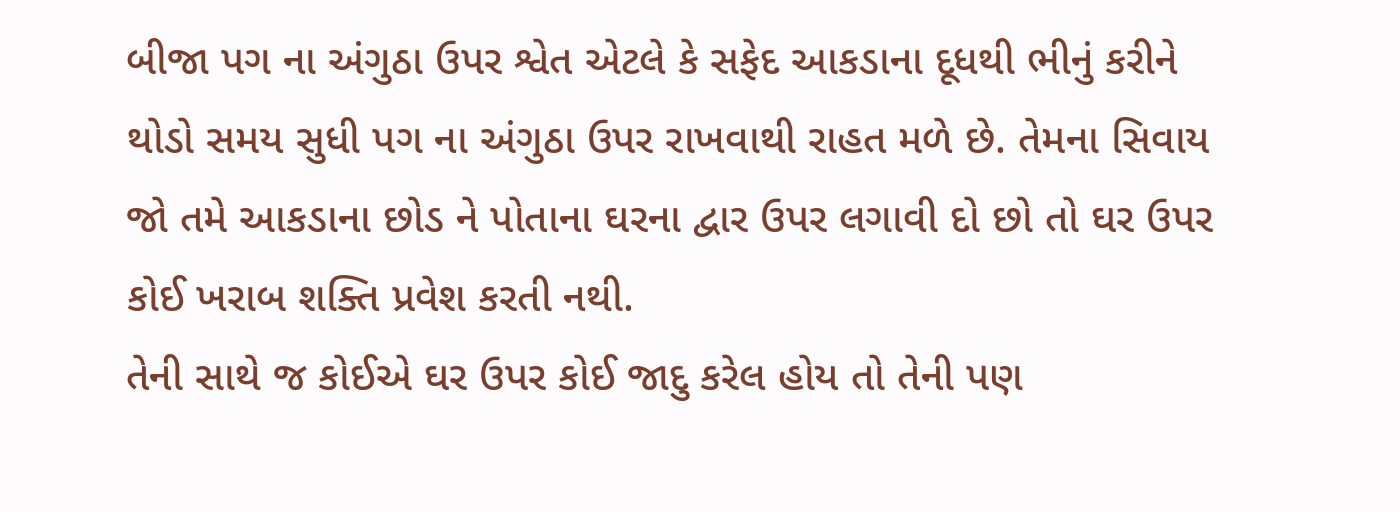બીજા પગ ના અંગુઠા ઉપર શ્વેત એટલે કે સફેદ આકડાના દૂધથી ભીનું કરીને થોડો સમય સુધી પગ ના અંગુઠા ઉપર રાખવાથી રાહત મળે છે. તેમના સિવાય જો તમે આકડાના છોડ ને પોતાના ઘરના દ્વાર ઉપર લગાવી દો છો તો ઘર ઉપર કોઈ ખરાબ શક્તિ પ્રવેશ કરતી નથી.
તેની સાથે જ કોઈએ ઘર ઉપર કોઈ જાદુ કરેલ હોય તો તેની પણ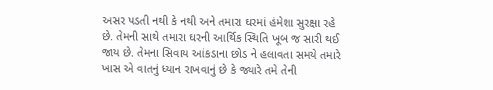અસર પડતી નથી કે નથી અને તમારા ઘરમાં હંમેશા સુરક્ષા રહે છે. તેમની સાથે તમારા ઘરની આર્થિક સ્થિતિ ખૂબ જ સારી થઈ જાય છે. તેમના સિવાય આંકડાના છોડ ને હલાવતા સમયે તમારે ખાસ એ વાતનું ધ્યાન રાખવાનું છે કે જ્યારે તમે તેની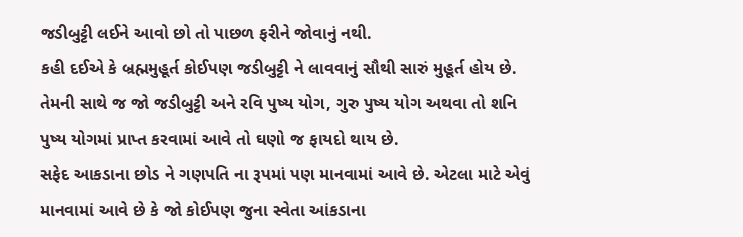જડીબુટ્ટી લઈને આવો છો તો પાછળ ફરીને જોવાનું નથી.
કહી દઈએ કે બ્રહ્મમુહૂર્ત કોઈપણ જડીબુટ્ટી ને લાવવાનું સૌથી સારું મુહૂર્ત હોય છે. તેમની સાથે જ જો જડીબુટ્ટી અને રવિ પુષ્ય યોગ, ગુરુ પુષ્ય યોગ અથવા તો શનિ પુષ્ય યોગમાં પ્રાપ્ત કરવામાં આવે તો ઘણો જ ફાયદો થાય છે.
સફેદ આકડાના છોડ ને ગણપતિ ના રૂપમાં પણ માનવામાં આવે છે. એટલા માટે એવું માનવામાં આવે છે કે જો કોઈપણ જુના સ્વેતા આંકડાના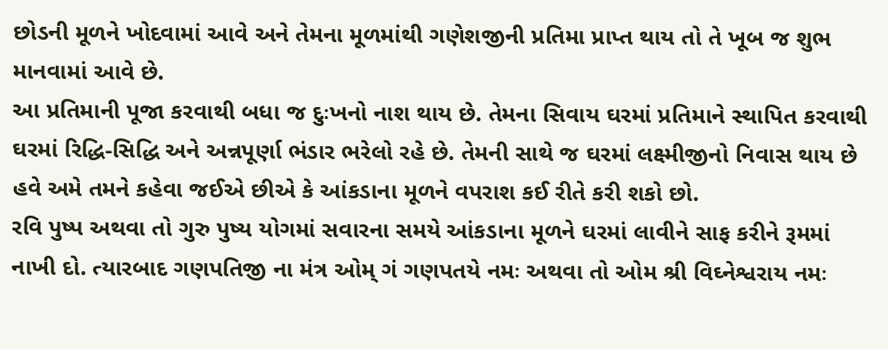છોડની મૂળને ખોદવામાં આવે અને તેમના મૂળમાંથી ગણેશજીની પ્રતિમા પ્રાપ્ત થાય તો તે ખૂબ જ શુભ માનવામાં આવે છે.
આ પ્રતિમાની પૂજા કરવાથી બધા જ દુઃખનો નાશ થાય છે. તેમના સિવાય ઘરમાં પ્રતિમાને સ્થાપિત કરવાથી ઘરમાં રિદ્ધિ-સિદ્ધિ અને અન્નપૂર્ણા ભંડાર ભરેલો રહે છે. તેમની સાથે જ ઘરમાં લક્ષ્મીજીનો નિવાસ થાય છે હવે અમે તમને કહેવા જઈએ છીએ કે આંકડાના મૂળને વપરાશ કઈ રીતે કરી શકો છો.
રવિ પુષ્પ અથવા તો ગુરુ પુષ્ય યોગમાં સવારના સમયે આંકડાના મૂળને ઘરમાં લાવીને સાફ કરીને રૂમમાં નાખી દો. ત્યારબાદ ગણપતિજી ના મંત્ર ઓમ્ ગં ગણપતયે નમઃ અથવા તો ઓમ શ્રી વિઘ્નેશ્વરાય નમઃ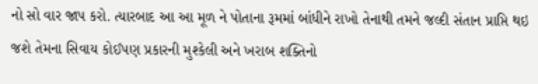નો સો વાર જાપ કરો. ત્યારબાદ આ આ મૂળ ને પોતાના રૂમમાં બાંધીને રાખો તેનાથી તમને જલ્દી સંતાન પ્રાપ્તિ થઇ જશે તેમના સિવાય કોઈપણ પ્રકારની મુશ્કેલી અને ખરાબ શક્તિનો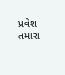પ્રવેશ તમારા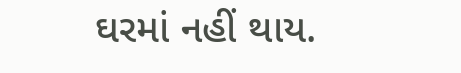ઘરમાં નહીં થાય.